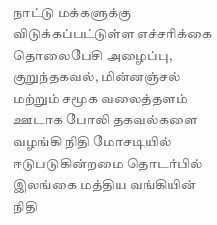நாட்டு மக்களுக்கு விடுக்கப்பட்டுள்ள எச்சரிக்கை
தொலைபேசி அழைப்பு, குறுந்தகவல், மின்னஞ்சல் மற்றும் சமூக வலைத்தளம் ஊடாக போலி தகவல்களை வழங்கி நிதி மோசடியில் ஈடுபடுகின்றமை தொடர்பில் இலங்கை மத்திய வங்கியின் நிதி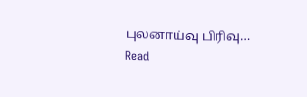புலனாய்வு பிரிவு…
Read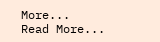More...
Read More...